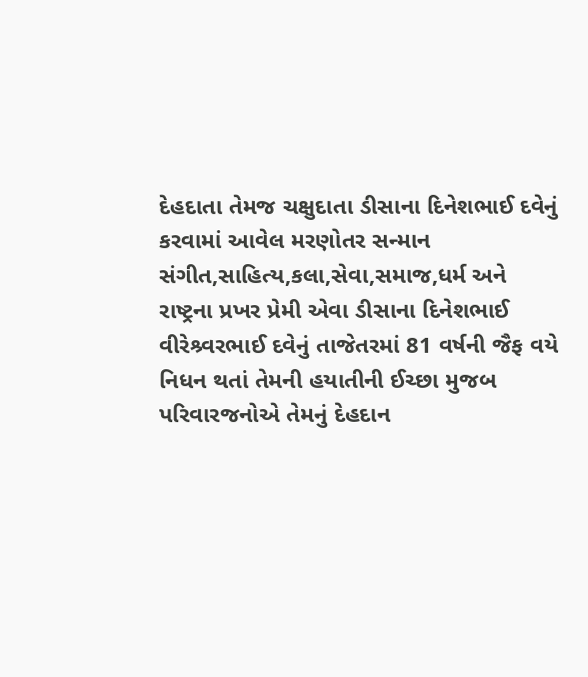દેહદાતા તેમજ ચક્ષુદાતા ડીસાના દિનેશભાઈ દવેનું કરવામાં આવેલ મરણોતર સન્માન
સંગીત,સાહિત્ય,કલા,સેવા,સમાજ,ધર્મ અને રાષ્ટ્રના પ્રખર પ્રેમી એવા ડીસાના દિનેશભાઈ વીરેશ્ર્વરભાઈ દવેનું તાજેતરમાં 81 વર્ષની જૈફ વયે નિધન થતાં તેમની હયાતીની ઈચ્છા મુજબ પરિવારજનોએ તેમનું દેહદાન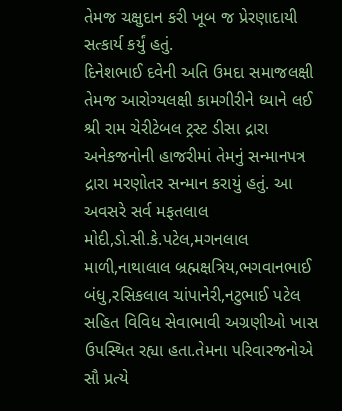તેમજ ચક્ષુદાન કરી ખૂબ જ પ્રેરણાદાયી સત્કાર્ય કર્યું હતું.
દિનેશભાઈ દવેની અતિ ઉમદા સમાજલક્ષી તેમજ આરોગ્યલક્ષી કામગીરીને ધ્યાને લઈ શ્રી રામ ચેરીટેબલ ટ્રસ્ટ ડીસા દ્રારા અનેકજનોની હાજરીમાં તેમનું સન્માનપત્ર દ્રારા મરણોતર સન્માન કરાયું હતું. આ અવસરે સર્વ મફતલાલ મોદી,ડો.સી.કે.પટેલ,મગનલાલ માળી,નાથાલાલ બ્રહ્મક્ષત્રિય,ભગવાનભાઈ બંધુ,રસિકલાલ ચાંપાનેરી,નટુભાઈ પટેલ સહિત વિવિધ સેવાભાવી અગ્રણીઓ ખાસ ઉપસ્થિત રહ્યા હતા.તેમના પરિવારજનોએ સૌ પ્રત્યે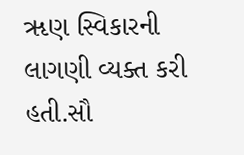ૠણ સ્વિકારની લાગણી વ્યક્ત કરી હતી.સૌ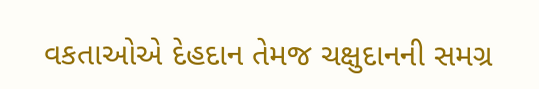વકતાઓએ દેહદાન તેમજ ચક્ષુદાનની સમગ્ર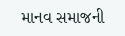માનવ સમાજની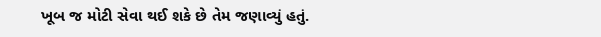ખૂબ જ મોટી સેવા થઈ શકે છે તેમ જણાવ્યું હતું.